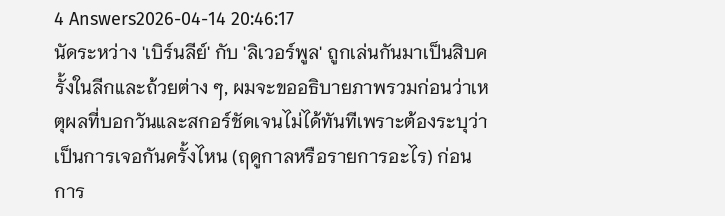4 Answers2026-04-14 20:46:17
นัดระหว่าง 'เบิร์นลีย์' กับ 'ลิเวอร์พูล' ถูกเล่นกันมาเป็นสิบครั้งในลีกและถ้วยต่าง ๆ, ผมจะขออธิบายภาพรวมก่อนว่าเหตุผลที่บอกวันและสกอร์ชัดเจนไม่ได้ทันทีเพราะต้องระบุว่าเป็นการเจอกันครั้งไหน (ฤดูกาลหรือรายการอะไร) ก่อน
การ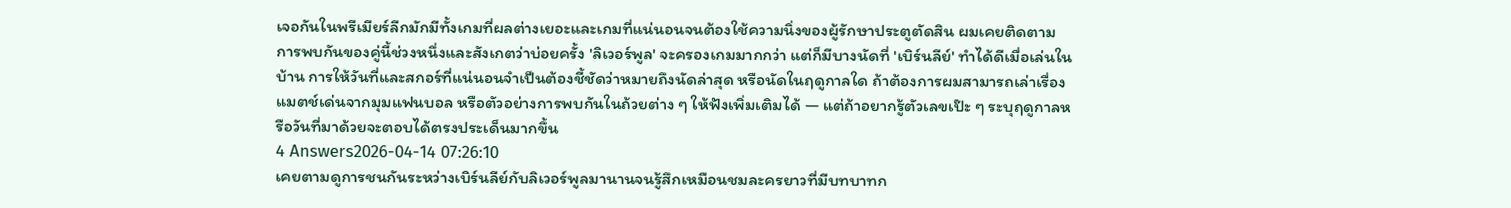เจอกันในพรีเมียร์ลีกมักมีทั้งเกมที่ผลต่างเยอะและเกมที่แน่นอนจนต้องใช้ความนิ่งของผู้รักษาประตูตัดสิน ผมเคยติดตามการพบกันของคู่นี้ช่วงหนึ่งและสังเกตว่าบ่อยครั้ง 'ลิเวอร์พูล' จะครองเกมมากกว่า แต่ก็มีบางนัดที่ 'เบิร์นลีย์' ทำได้ดีเมื่อเล่นในบ้าน การให้วันที่และสกอร์ที่แน่นอนจำเป็นต้องชี้ชัดว่าหมายถึงนัดล่าสุด หรือนัดในฤดูกาลใด ถ้าต้องการผมสามารถเล่าเรื่องแมตช์เด่นจากมุมแฟนบอล หรือตัวอย่างการพบกันในถ้วยต่าง ๆ ให้ฟังเพิ่มเติมได้ — แต่ถ้าอยากรู้ตัวเลขเป๊ะ ๆ ระบุฤดูกาลหรือวันที่มาด้วยจะตอบได้ตรงประเด็นมากขึ้น
4 Answers2026-04-14 07:26:10
เคยตามดูการชนกันระหว่างเบิร์นลีย์กับลิเวอร์พูลมานานจนรู้สึกเหมือนชมละครยาวที่มีบทบาทก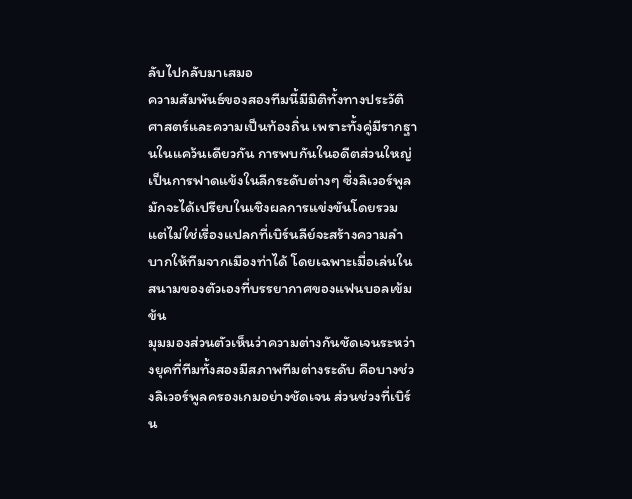ลับไปกลับมาเสมอ
ความสัมพันธ์ของสองทีมนี้มีมิติทั้งทางประวัติศาสตร์และความเป็นท้องถิ่น เพราะทั้งคู่มีรากฐานในแคว้นเดียวกัน การพบกันในอดีตส่วนใหญ่เป็นการฟาดแข้งในลีกระดับต่างๆ ซึ่งลิเวอร์พูลมักจะได้เปรียบในเชิงผลการแข่งขันโดยรวม แต่ไม่ใช่เรื่องแปลกที่เบิร์นลีย์จะสร้างความลำบากให้ทีมจากเมืองท่าได้ โดยเฉพาะเมื่อเล่นในสนามของตัวเองที่บรรยากาศของแฟนบอลเข้มข้น
มุมมองส่วนตัวเห็นว่าความต่างกันชัดเจนระหว่างยุคที่ทีมทั้งสองมีสภาพทีมต่างระดับ คือบางช่วงลิเวอร์พูลครองเกมอย่างชัดเจน ส่วนช่วงที่เบิร์น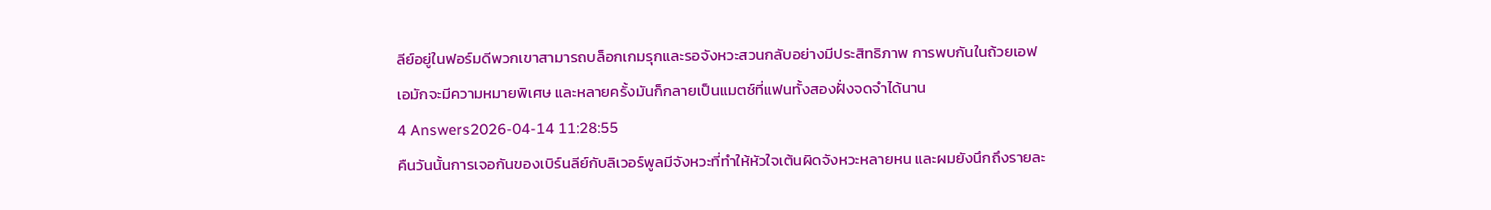ลีย์อยู่ในฟอร์มดีพวกเขาสามารถบล็อกเกมรุกและรอจังหวะสวนกลับอย่างมีประสิทธิภาพ การพบกันในถ้วยเอฟเอมักจะมีความหมายพิเศษ และหลายครั้งมันก็กลายเป็นแมตช์ที่แฟนทั้งสองฝั่งจดจำได้นาน
4 Answers2026-04-14 11:28:55
คืนวันนั้นการเจอกันของเบิร์นลีย์กับลิเวอร์พูลมีจังหวะที่ทำให้หัวใจเต้นผิดจังหวะหลายหน และผมยังนึกถึงรายละ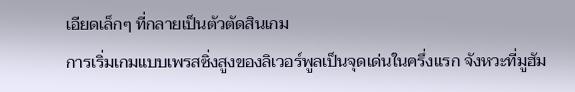เอียดเล็กๆ ที่กลายเป็นตัวตัดสินเกม
การเริ่มเกมแบบเพรสซิ่งสูงของลิเวอร์พูลเป็นจุดเด่นในครึ่งแรก จังหวะที่มูฮัม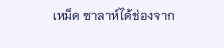เหม็ด ซาลาห์ได้ช่องจาก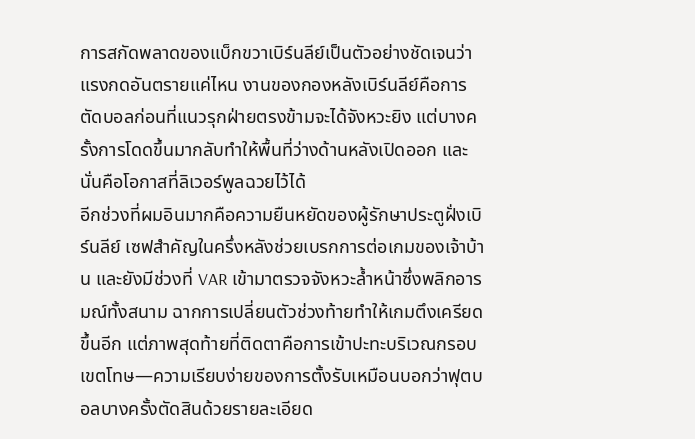การสกัดพลาดของแบ็กขวาเบิร์นลีย์เป็นตัวอย่างชัดเจนว่าแรงกดอันตรายแค่ไหน งานของกองหลังเบิร์นลีย์คือการตัดบอลก่อนที่แนวรุกฝ่ายตรงข้ามจะได้จังหวะยิง แต่บางครั้งการโดดขึ้นมากลับทำให้พื้นที่ว่างด้านหลังเปิดออก และนั่นคือโอกาสที่ลิเวอร์พูลฉวยไว้ได้
อีกช่วงที่ผมอินมากคือความยืนหยัดของผู้รักษาประตูฝั่งเบิร์นลีย์ เซฟสำคัญในครึ่งหลังช่วยเบรกการต่อเกมของเจ้าบ้าน และยังมีช่วงที่ VAR เข้ามาตรวจจังหวะล้ำหน้าซึ่งพลิกอารมณ์ทั้งสนาม ฉากการเปลี่ยนตัวช่วงท้ายทำให้เกมตึงเครียดขึ้นอีก แต่ภาพสุดท้ายที่ติดตาคือการเข้าปะทะบริเวณกรอบเขตโทษ—ความเรียบง่ายของการตั้งรับเหมือนบอกว่าฟุตบอลบางครั้งตัดสินด้วยรายละเอียด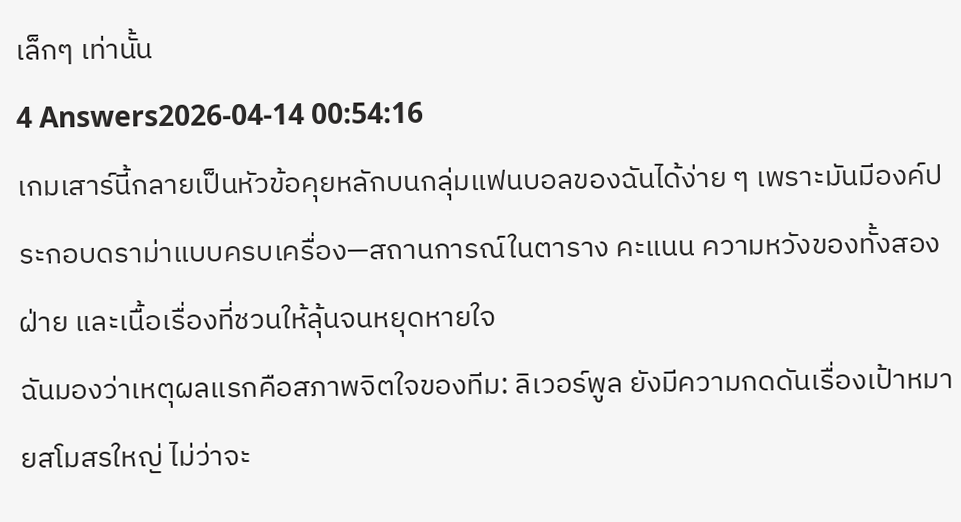เล็กๆ เท่านั้น
4 Answers2026-04-14 00:54:16
เกมเสาร์นี้กลายเป็นหัวข้อคุยหลักบนกลุ่มแฟนบอลของฉันได้ง่าย ๆ เพราะมันมีองค์ประกอบดราม่าแบบครบเครื่อง—สถานการณ์ในตาราง คะแนน ความหวังของทั้งสองฝ่าย และเนื้อเรื่องที่ชวนให้ลุ้นจนหยุดหายใจ
ฉันมองว่าเหตุผลแรกคือสภาพจิตใจของทีม: ลิเวอร์พูล ยังมีความกดดันเรื่องเป้าหมายสโมสรใหญ่ ไม่ว่าจะ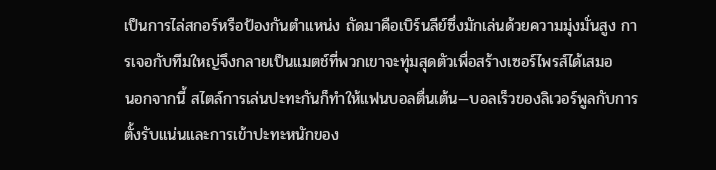เป็นการไล่สกอร์หรือป้องกันตำแหน่ง ถัดมาคือเบิร์นลีย์ซึ่งมักเล่นด้วยความมุ่งมั่นสูง การเจอกับทีมใหญ่จึงกลายเป็นแมตช์ที่พวกเขาจะทุ่มสุดตัวเพื่อสร้างเซอร์ไพรส์ได้เสมอ
นอกจากนี้ สไตล์การเล่นปะทะกันก็ทำให้แฟนบอลตื่นเต้น—บอลเร็วของลิเวอร์พูลกับการตั้งรับแน่นและการเข้าปะทะหนักของ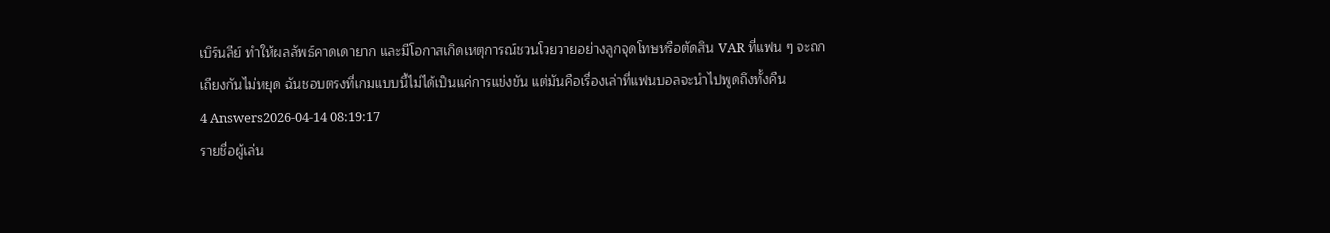เบิร์นลีย์ ทำให้ผลลัพธ์คาดเดายาก และมีโอกาสเกิดเหตุการณ์ชวนโวยวายอย่างลูกจุดโทษหรือตัดสิน VAR ที่แฟน ๆ จะถกเถียงกันไม่หยุด ฉันชอบตรงที่เกมแบบนี้ไม่ได้เป็นแค่การแข่งขัน แต่มันคือเรื่องเล่าที่แฟนบอลจะนำไปพูดถึงทั้งคืน
4 Answers2026-04-14 08:19:17
รายชื่อผู้เล่น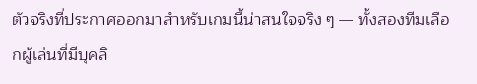ตัวจริงที่ประกาศออกมาสำหรับเกมนี้น่าสนใจจริง ๆ — ทั้งสองทีมเลือกผู้เล่นที่มีบุคลิ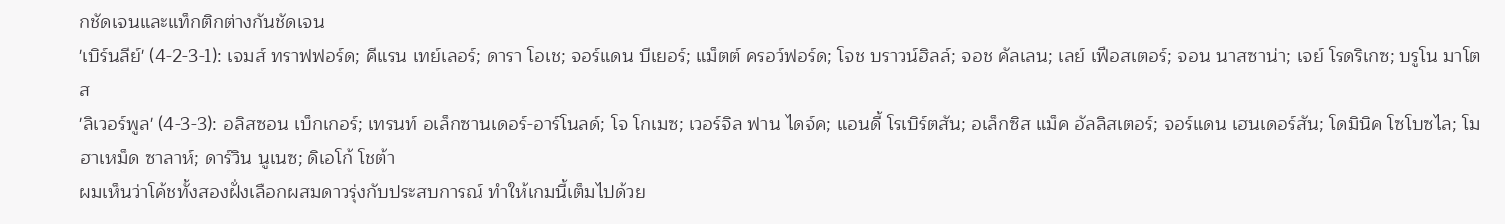กชัดเจนและแท็กติกต่างกันชัดเจน
'เบิร์นลีย์' (4-2-3-1): เจมส์ ทราฟฟอร์ด; คีแรน เทย์เลอร์; ดารา โอเช; จอร์แดน บีเยอร์; แม็ตต์ ครอว์ฟอร์ด; โจช บราวน์ฮิลล์; จอช คัลเลน; เลย์ เฟือสเตอร์; จอน นาสซาน่า; เจย์ โรดริเกซ; บรูโน มาโตส
'ลิเวอร์พูล' (4-3-3): อลิสซอน เบ็กเกอร์; เทรนท์ อเล็กซานเดอร์-อาร์โนลด์; โจ โกเมซ; เวอร์จิล ฟาน ไดจ์ค; แอนดี้ โรเบิร์ตสัน; อเล็กซิส แม็ค อัลลิสเตอร์; จอร์แดน เฮนเดอร์สัน; โดมินิค โซโบซไล; โมฮาเหม็ด ซาลาห์; ดาร์วิน นูเนซ; ดิเอโก้ โชต้า
ผมเห็นว่าโค้ชทั้งสองฝั่งเลือกผสมดาวรุ่งกับประสบการณ์ ทำให้เกมนี้เต็มไปด้วย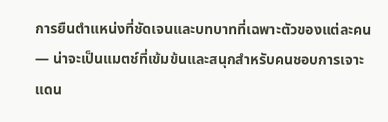การยืนตำแหน่งที่ชัดเจนและบทบาทที่เฉพาะตัวของแต่ละคน — น่าจะเป็นแมตช์ที่เข้มข้นและสนุกสำหรับคนชอบการเจาะแดน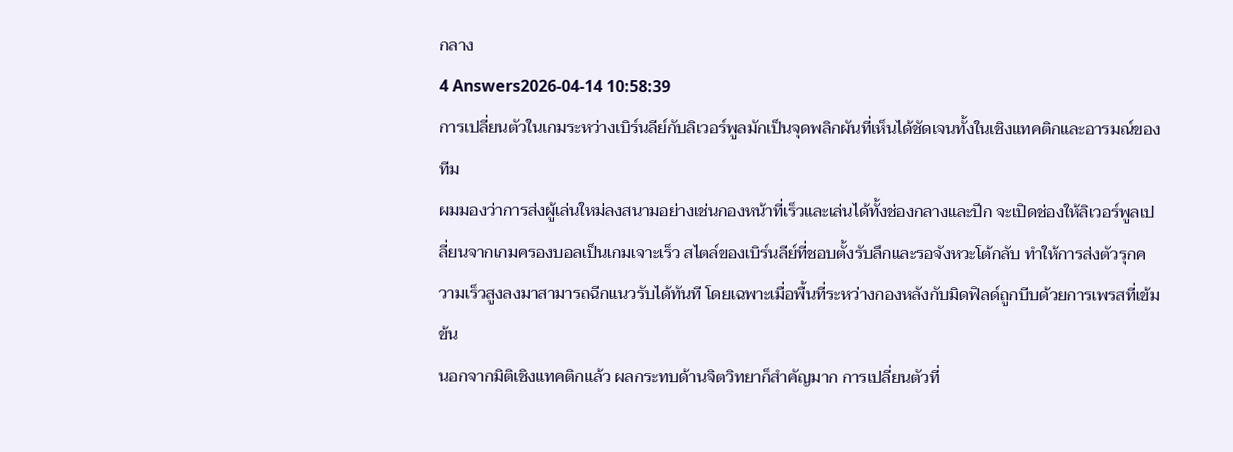กลาง
4 Answers2026-04-14 10:58:39
การเปลี่ยนตัวในเกมระหว่างเบิร์นลีย์กับลิเวอร์พูลมักเป็นจุดพลิกผันที่เห็นได้ชัดเจนทั้งในเชิงแทคติกและอารมณ์ของทีม
ผมมองว่าการส่งผู้เล่นใหม่ลงสนามอย่างเช่นกองหน้าที่เร็วและเล่นได้ทั้งช่องกลางและปีก จะเปิดช่องให้ลิเวอร์พูลเปลี่ยนจากเกมครองบอลเป็นเกมเจาะเร็ว สไตล์ของเบิร์นลีย์ที่ชอบตั้งรับลึกและรอจังหวะโต้กลับ ทำให้การส่งตัวรุกความเร็วสูงลงมาสามารถฉีกแนวรับได้ทันที โดยเฉพาะเมื่อพื้นที่ระหว่างกองหลังกับมิดฟิลด์ถูกบีบด้วยการเพรสที่เข้มข้น
นอกจากมิติเชิงแทคติกแล้ว ผลกระทบด้านจิตวิทยาก็สำคัญมาก การเปลี่ยนตัวที่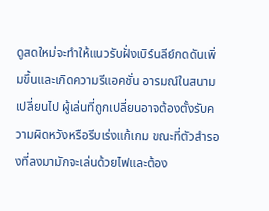ดูสดใหม่จะทำให้แนวรับฝั่งเบิร์นลีย์กดดันเพิ่มขึ้นและเกิดความรีแอคชั่น อารมณ์ในสนามเปลี่ยนไป ผู้เล่นที่ถูกเปลี่ยนอาจต้องตั้งรับความผิดหวังหรือรีบเร่งแก้เกม ขณะที่ตัวสำรองที่ลงมามักจะเล่นด้วยไฟและต้อง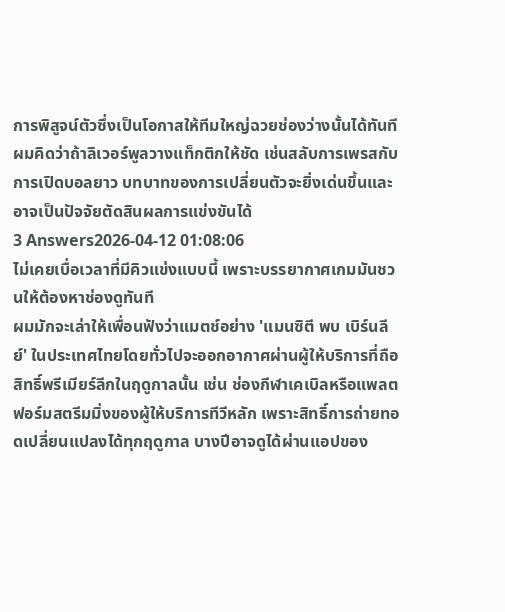การพิสูจน์ตัวซึ่งเป็นโอกาสให้ทีมใหญ่ฉวยช่องว่างนั้นได้ทันที ผมคิดว่าถ้าลิเวอร์พูลวางแท็กติกให้ชัด เช่นสลับการเพรสกับการเปิดบอลยาว บทบาทของการเปลี่ยนตัวจะยิ่งเด่นขึ้นและอาจเป็นปัจจัยตัดสินผลการแข่งขันได้
3 Answers2026-04-12 01:08:06
ไม่เคยเบื่อเวลาที่มีคิวแข่งแบบนี้ เพราะบรรยากาศเกมมันชวนให้ต้องหาช่องดูทันที
ผมมักจะเล่าให้เพื่อนฟังว่าแมตช์อย่าง 'แมนซิตี พบ เบิร์นลีย์' ในประเทศไทยโดยทั่วไปจะออกอากาศผ่านผู้ให้บริการที่ถือสิทธิ์พรีเมียร์ลีกในฤดูกาลนั้น เช่น ช่องกีฬาเคเบิลหรือแพลตฟอร์มสตรีมมิ่งของผู้ให้บริการทีวีหลัก เพราะสิทธิ์การถ่ายทอดเปลี่ยนแปลงได้ทุกฤดูกาล บางปีอาจดูได้ผ่านแอปของ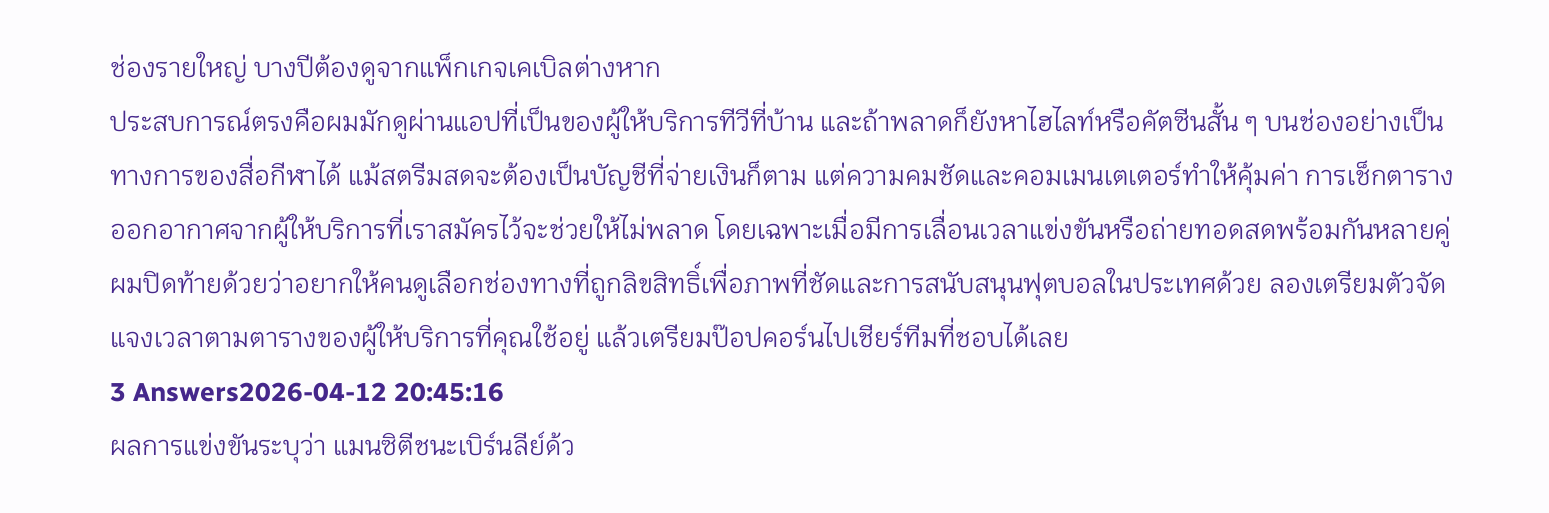ช่องรายใหญ่ บางปีต้องดูจากแพ็กเกจเคเบิลต่างหาก
ประสบการณ์ตรงคือผมมักดูผ่านแอปที่เป็นของผู้ให้บริการทีวีที่บ้าน และถ้าพลาดก็ยังหาไฮไลท์หรือคัตซีนสั้น ๆ บนช่องอย่างเป็นทางการของสื่อกีฬาได้ แม้สตรีมสดจะต้องเป็นบัญชีที่จ่ายเงินก็ตาม แต่ความคมชัดและคอมเมนเตเตอร์ทำให้คุ้มค่า การเช็กตารางออกอากาศจากผู้ให้บริการที่เราสมัครไว้จะช่วยให้ไม่พลาด โดยเฉพาะเมื่อมีการเลื่อนเวลาแข่งขันหรือถ่ายทอดสดพร้อมกันหลายคู่
ผมปิดท้ายด้วยว่าอยากให้คนดูเลือกช่องทางที่ถูกลิขสิทธิ์เพื่อภาพที่ชัดและการสนับสนุนฟุตบอลในประเทศด้วย ลองเตรียมตัวจัดแจงเวลาตามตารางของผู้ให้บริการที่คุณใช้อยู่ แล้วเตรียมป๊อปคอร์นไปเชียร์ทีมที่ชอบได้เลย
3 Answers2026-04-12 20:45:16
ผลการแข่งขันระบุว่า แมนซิตีชนะเบิร์นลีย์ด้ว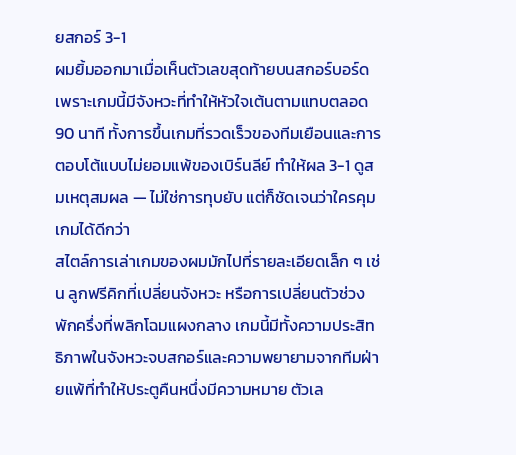ยสกอร์ 3-1
ผมยิ้มออกมาเมื่อเห็นตัวเลขสุดท้ายบนสกอร์บอร์ด เพราะเกมนี้มีจังหวะที่ทำให้หัวใจเต้นตามแทบตลอด 90 นาที ทั้งการขึ้นเกมที่รวดเร็วของทีมเยือนและการตอบโต้แบบไม่ยอมแพ้ของเบิร์นลีย์ ทำให้ผล 3-1 ดูสมเหตุสมผล — ไม่ใช่การทุบยับ แต่ก็ชัดเจนว่าใครคุมเกมได้ดีกว่า
สไตล์การเล่าเกมของผมมักไปที่รายละเอียดเล็ก ๆ เช่น ลูกฟรีคิกที่เปลี่ยนจังหวะ หรือการเปลี่ยนตัวช่วงพักครึ่งที่พลิกโฉมแผงกลาง เกมนี้มีทั้งความประสิทธิภาพในจังหวะจบสกอร์และความพยายามจากทีมฝ่ายแพ้ที่ทำให้ประตูคืนหนึ่งมีความหมาย ตัวเล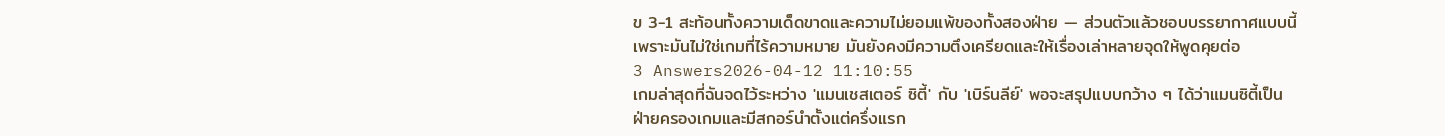ข 3-1 สะท้อนทั้งความเด็ดขาดและความไม่ยอมแพ้ของทั้งสองฝ่าย — ส่วนตัวแล้วชอบบรรยากาศแบบนี้เพราะมันไม่ใช่เกมที่ไร้ความหมาย มันยังคงมีความตึงเครียดและให้เรื่องเล่าหลายจุดให้พูดคุยต่อ
3 Answers2026-04-12 11:10:55
เกมล่าสุดที่ฉันจดไว้ระหว่าง 'แมนเชสเตอร์ ซิตี้' กับ 'เบิร์นลีย์' พอจะสรุปแบบกว้าง ๆ ได้ว่าแมนซิตี้เป็นฝ่ายครองเกมและมีสกอร์นำตั้งแต่ครึ่งแรก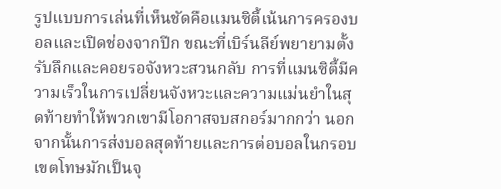รูปแบบการเล่นที่เห็นชัดคือแมนซิตี้เน้นการครองบอลและเปิดช่องจากปีก ขณะที่เบิร์นลีย์พยายามตั้งรับลึกและคอยรอจังหวะสวนกลับ การที่แมนซิตี้มีความเร็วในการเปลี่ยนจังหวะและความแม่นยำในสุดท้ายทำให้พวกเขามีโอกาสจบสกอร์มากกว่า นอกจากนั้นการส่งบอลสุดท้ายและการต่อบอลในกรอบเขตโทษมักเป็นจุ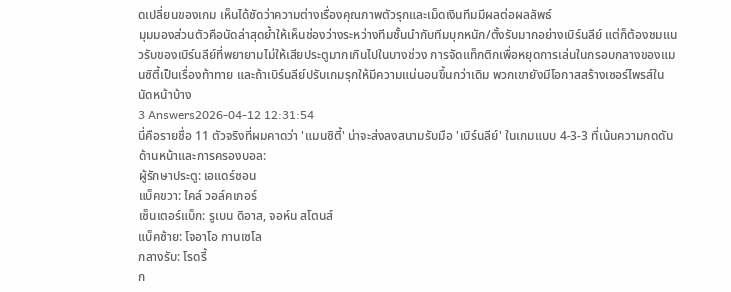ดเปลี่ยนของเกม เห็นได้ชัดว่าความต่างเรื่องคุณภาพตัวรุกและเม็ดเงินทีมมีผลต่อผลลัพธ์
มุมมองส่วนตัวคือนัดล่าสุดย้ำให้เห็นช่องว่างระหว่างทีมชั้นนำกับทีมบุกหนัก/ตั้งรับมากอย่างเบิร์นลีย์ แต่ก็ต้องชมแนวรับของเบิร์นลีย์ที่พยายามไม่ให้เสียประตูมากเกินไปในบางช่วง การจัดแท็กติกเพื่อหยุดการเล่นในกรอบกลางของแมนซิตี้เป็นเรื่องท้าทาย และถ้าเบิร์นลีย์ปรับเกมรุกให้มีความแน่นอนขึ้นกว่าเดิม พวกเขายังมีโอกาสสร้างเซอร์ไพรส์ในนัดหน้าบ้าง
3 Answers2026-04-12 12:31:54
นี่คือรายชื่อ 11 ตัวจริงที่ผมคาดว่า 'แมนซิตี้' น่าจะส่งลงสนามรับมือ 'เบิร์นลีย์' ในเกมแบบ 4-3-3 ที่เน้นความกดดันด้านหน้าและการครองบอล:
ผู้รักษาประตู: เอแดร์ซอน
แบ็คขวา: ไคล์ วอล์คเกอร์
เซ็นเตอร์แบ็ก: รูเบน ดิอาส, จอห์น สโตนส์
แบ็คซ้าย: โจอาโอ กานเซโล
กลางรับ: โรดรี้
ก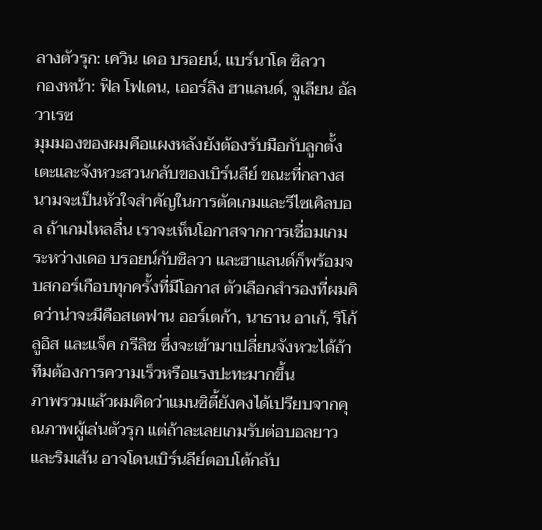ลางตัวรุก: เควิน เดอ บรอยน์, แบร์นาโด ซิลวา
กองหน้า: ฟิล โฟเดน, เออร์ลิง ฮาแลนด์, จูเลียน อัลวาเรซ
มุมมองของผมคือแผงหลังยังต้องรับมือกับลูกตั้งเตะและจังหวะสวนกลับของเบิร์นลีย์ ขณะที่กลางสนามจะเป็นหัวใจสำคัญในการตัดเกมและรีไซเคิลบอล ถ้าเกมไหลลื่น เราจะเห็นโอกาสจากการเชื่อมเกมระหว่างเดอ บรอยน์กับซิลวา และฮาแลนด์ก็พร้อมจบสกอร์เกือบทุกครั้งที่มีโอกาส ตัวเลือกสำรองที่ผมคิดว่าน่าจะมีคือสเตฟาน ออร์เตก้า, นาธาน อาเก้, ริโก้ ลูอิส และแจ็ค กรีลิช ซึ่งจะเข้ามาเปลี่ยนจังหวะได้ถ้าทีมต้องการความเร็วหรือแรงปะทะมากขึ้น
ภาพรวมแล้วผมคิดว่าแมนซิตี้ยังคงได้เปรียบจากคุณภาพผู้เล่นตัวรุก แต่ถ้าละเลยเกมรับต่อบอลยาวและริมเส้น อาจโดนเบิร์นลีย์ตอบโต้กลับ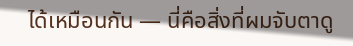ได้เหมือนกัน — นี่คือสิ่งที่ผมจับตาดู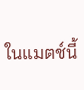ในแมตช์นี้